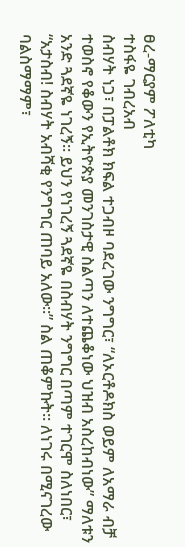ፀረ-ማርያም ፖለቲካ
ተስፋዬ ገብረአብ
ስብሃት ነጋ፣ በፓልቶክ ክፍል ተጋብዞ ባደረገው ንግግር፣ “ለኦርቶዶክስ ወይም ለአማራ ብቻ ተወስኖ የቆውን የኢትዮጵያ መንገስታዊ ስልጣን ለተጨቆነው ህዝብ አስረከብነው” ማለቱን አንድ ጓደኛዬ ነገረኝ። ይህን የነገረኝ ጓደኛዬ በስብሃት ንግግር በጣም ተገርሞ ስለነበር፣ “አታስብ! ስብሃት አብሻቂ የንግግር ጠባይ አለው።” ስል ጠቆምኩት። ለነገሩ በሚናገረው ባልስማማም፣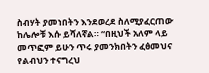ስብሃት ያመነበትን እንደወረደ ስለሚያፈርጠው ከሌሎቹ እሱ ይሻለኛል። “በዚህች አለም ላይ መጥፎም ይሁን ጥሩ ያመንክበትን ፈፅመህና የልብህን ተናግረህ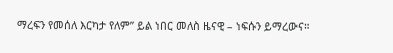ማረፍን የመሰለ እርካታ የለም” ይል ነበር መለስ ዜናዊ – ነፍሱን ይማረውና።